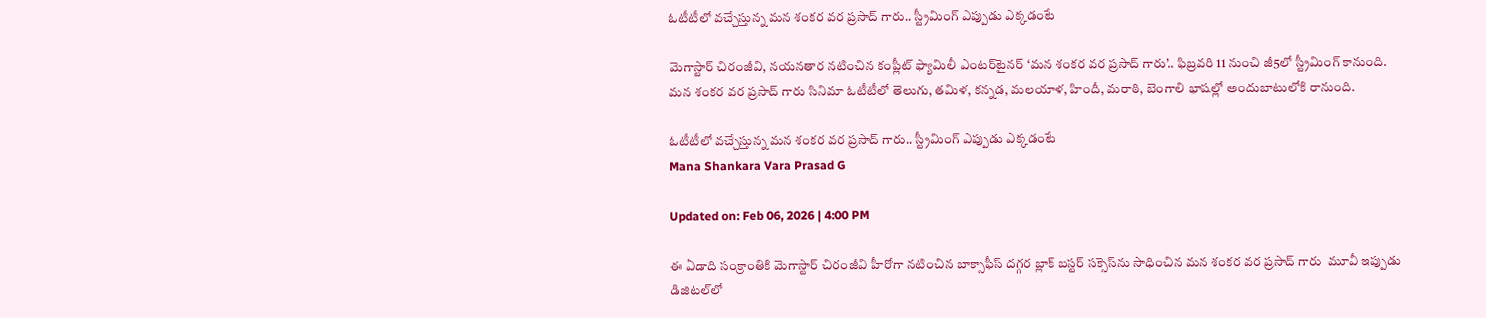ఓటీటీలో వచ్చేస్తున్న మన శంకర వర ప్రసాద్ గారు.. స్ట్రీమింగ్ ఎప్పుడు ఎక్కడంటే

మెగాస్టార్ చిరంజీవి, న‌య‌న‌తార న‌టించిన కంప్లీట్ ఫ్యామిలీ ఎంట‌ర్‌టైన‌ర్ ‘మన శంకర వర ప్రసాద్ గారు’.. ఫిబ్రవరి 11 నుంచి జీ5లో స్ట్రీమింగ్ కానుంది. మన శంకర వర ప్రసాద్ గారు సినిమా ఓటీటీలో తెలుగు, తమిళ, కన్నడ, మలయాళ, హిందీ, మరాఠి, బెంగాలి భాషల్లో అందుబాటులోకి రానుంది.

ఓటీటీలో వచ్చేస్తున్న మన శంకర వర ప్రసాద్ గారు.. స్ట్రీమింగ్ ఎప్పుడు ఎక్కడంటే
Mana Shankara Vara Prasad G

Updated on: Feb 06, 2026 | 4:00 PM

ఈ ఏడాది సంక్రాంతికి మెగాస్టార్ చిరంజీవి హీరోగా న‌టించిన బాక్సాఫీస్ ద‌గ్గ‌ర బ్లాక్ బ‌స్ట‌ర్ స‌క్సెస్‌ను సాధించిన మన శంకర వర ప్రసాద్ గారు  మూవీ ఇప్పుడు డిజిట‌ల్‌లో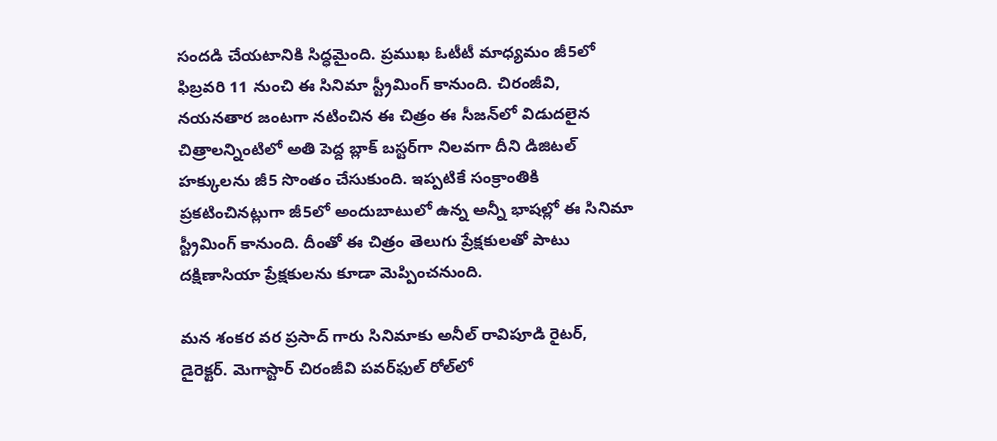సంద‌డి చేయ‌టానికి సిద్ధ‌మైంది. ప్ర‌ముఖ ఓటీటీ మాధ్య‌మం జీ5లో ఫిబ్ర‌వ‌రి 11 నుంచి ఈ సినిమా స్ట్రీమింగ్ కానుంది. చిరంజీవి, న‌య‌న‌తార జంట‌గా న‌టించిన ఈ చిత్రం ఈ సీజ‌న్‌లో విడుద‌లైన చిత్రాల‌న్నింటిలో అతి పెద్ద బ్లాక్ బ‌స్ట‌ర్‌గా నిల‌వ‌గా దీని డిజిట‌ల్ హ‌క్కుల‌ను జీ5 సొంతం చేసుకుంది. ఇప్ప‌టికే సంక్రాంతికి ప్ర‌క‌టించినట్లుగా జీ5లో అందుబాటులో ఉన్న అన్నీ భాష‌ల్లో ఈ సినిమా స్ట్రీమింగ్ కానుంది. దీంతో ఈ చిత్రం తెలుగు ప్రేక్ష‌కుల‌తో పాటు ద‌క్షిణాసియా ప్రేక్ష‌కుల‌ను కూడా మెప్పించ‌నుంది.

మ‌న శంక‌ర వ‌ర ప్రసాద్ గారు సినిమాకు అనీల్ రావిపూడి రైట‌ర్‌, డైరెక్ట‌ర్‌. మెగాస్టార్ చిరంజీవి ప‌వ‌ర్‌ఫుల్ రోల్‌లో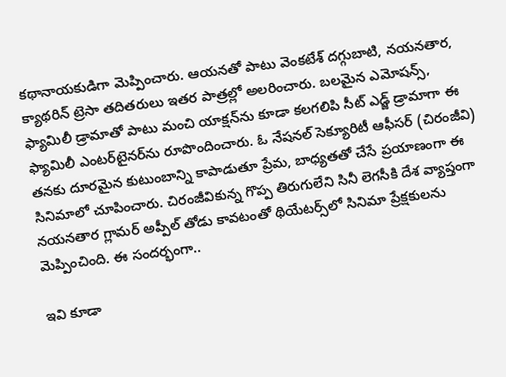క‌థానాయ‌కుడిగా మెప్పించారు. ఆయ‌న‌తో పాటు వెంక‌టేశ్ ద‌గ్గుబాటి, న‌య‌న‌తార‌, క్యాథ‌రిన్ ట్రెసా త‌దిత‌రులు ఇత‌ర పాత్ర‌ల్లో అల‌రించారు. బ‌ల‌మైన ఎమోష‌న్స్‌, ఫ్యామిలీ డ్రామాతో పాటు మంచి యాక్ష‌న్‌ను కూడా క‌ల‌గ‌లిపి సీట్ ఎడ్జ్ డ్రామాగా ఈ ఫ్యామిలీ ఎంట‌ర్‌టైన‌ర్‌ను రూపొందించారు. ఓ నేష‌న‌ల్ సెక్యూరిటీ ఆఫీస‌ర్ (చిరంజీవి) త‌న‌కు దూర‌మైన కుటుంబాన్ని కాపాడుతూ ప్రేమ‌, బాధ్య‌త‌తో చేసే ప్ర‌యాణంగా ఈ సినిమాలో చూపించారు. చిరంజీవికున్న గొప్ప తిరుగులేని సినీ లెగ‌సీకి దేశ వ్యాప్తంగా న‌య‌న‌తార గ్లామ‌ర్ అప్పీల్ తోడు కావ‌టంతో థియేట‌ర్స్‌లో సినిమా ప్రేక్ష‌కుల‌ను మెప్పించింది. ఈ సంద‌ర్భంగా..

ఇవి కూడా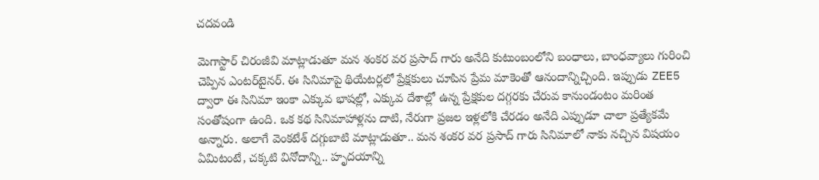చదవండి

మెగాస్టార్ చిరంజీవి మాట్లాడుతూ మన శంకర వర ప్రసాద్ గారు అనేది కుటుంబంలోని బంధాలు, బాంధవ్యాలు గురించి చెప్పిన ఎంట‌ర్‌టైన‌ర్‌. ఈ సినిమాపై థియేటర్లలో ప్రేక్షకులు చూపిన ప్రేమ మాకెంతో ఆనందాన్నిచ్చింది. ఇప్పుడు ZEE5 ద్వారా ఈ సినిమా ఇంకా ఎక్కువ భాషల్లో, ఎక్కువ దేశాల్లో ఉన్న ప్రేక్షకుల దగ్గరకు చేరువ కానుండంటం మ‌రింత సంతోషంగా ఉంది. ఒక కథ సినిమాహాళ్లను దాటి, నేరుగా ప్రజల ఇళ్లలోకి చేరడం అనేది ఎప్పుడూ చాలా ప్రత్యేకమే అన్నారు. అలాగే వెంక‌టేశ్ ద‌గ్గుబాటి మాట్లాడుతూ.. మన శంకర వర ప్రసాద్ గారు సినిమాలో నాకు నచ్చిన విషయం ఏమిటంటే, చక్కటి వినోదాన్ని.. హృదయాన్ని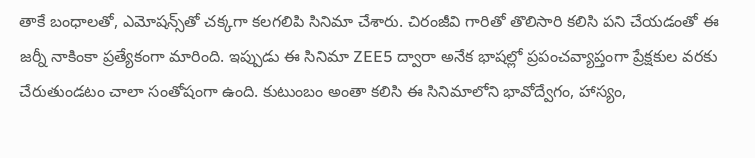తాకే బంధాలతో, ఎమోష‌న్స్‌తో చ‌క్క‌గా క‌ల‌గలిపి సినిమా చేశారు. చిరంజీవి గారితో తొలిసారి కలిసి పని చేయడంతో ఈ జ‌ర్నీ నాకింకా ప్రత్యేకంగా మారింది. ఇప్పుడు ఈ సినిమా ZEE5 ద్వారా అనేక భాషల్లో ప్రపంచవ్యాప్తంగా ప్రేక్షకుల వరకు చేరుతుండటం చాలా సంతోషంగా ఉంది. కుటుంబం అంతా కలిసి ఈ సినిమాలోని భావోద్వేగం, హాస్యం,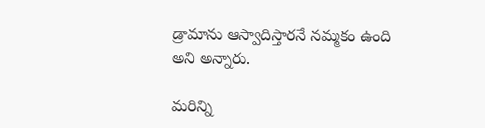డ్రామాను ఆస్వాదిస్తార‌నే న‌మ్మ‌కం ఉంది అని అన్నారు.

మరిన్ని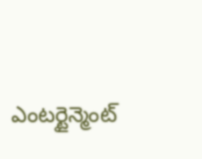ఎంటర్టైన్మెంట్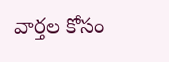వార్తల కోసం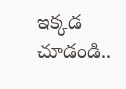ఇక్కడ చూడండి..